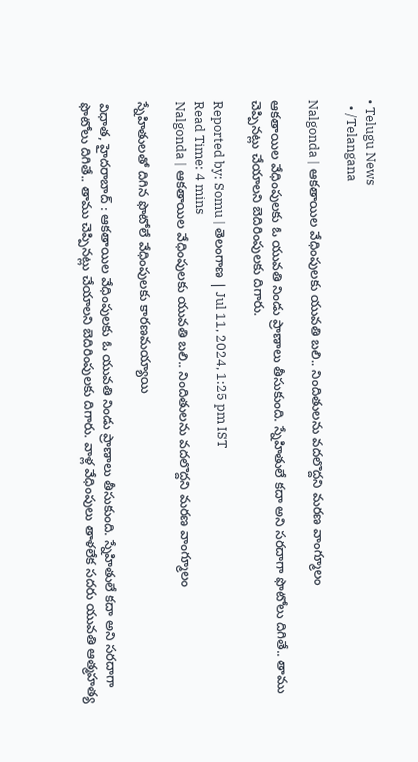• Telugu News
  • /Telangana

Nalgonda | ఆకతాయిల వేధింపులకు యువతి బలి.. నిందితులను వదలొద్దని మరణ వాంగ్మూలం

ఆకతాయిల వేధింపులకు ఓ యువతి నిండు ప్రాణాలు తీసుకుంది. స్నేహితులే కదా అని సరదాగా ఫొటోలు దిగితే.. తాము చెప్పినట్లు చేయాలని బెదిరింపులకు దిగారు.

Reported by: Somu | తెలంగాణ‌ | Jul 11, 2024, 1:25 pm IST
Read Time: 4 mins
Nalgonda | ఆకతాయిల వేధింపులకు యువతి బలి.. నిందితులను వదలొద్దని మరణ వాంగ్మూలం

స్నేహితులతో దిగిన ఫొటోలే వేధింపులకు కారణమయ్యాయి

విధాత, హైదరాబాద్ : ఆకతాయిల వేధింపులకు ఓ యువతి నిండు ప్రాణాలు తీసుకుంది. స్నేహితులే కదా అని సరదాగా ఫొటోలు దిగితే.. తాము చెప్పినట్లు చేయాలని బెదిరింపులకు దిగారు. వాళ్ల వేధింపులు తాళలేక సదరు యువతి ఆత్మహత్య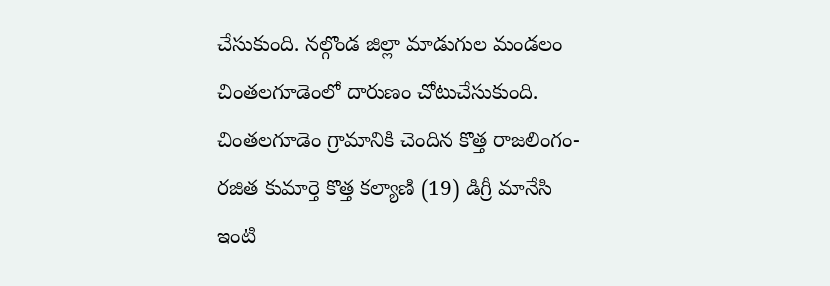చేసుకుంది. నల్గొండ జిల్లా మాడుగుల మండలం చింతలగూడెంలో దారుణం చోటుచేసుకుంది. చింతలగూడెం గ్రామానికి చెందిన కొత్త రాజలింగం-రజిత కుమార్తె కొత్త కల్యాణి (19) డిగ్రీ మానేసి ఇంటి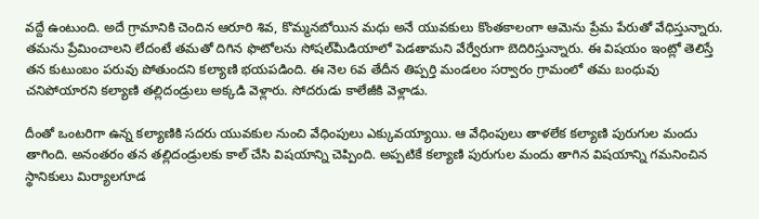వద్దే ఉంటుంది. అదే గ్రామానికి చెందిన ఆరూరి శివ, కొమ్మనబోయిన మధు అనే యువకులు కొంతకాలంగా ఆమెను ప్రేమ పేరుతో వేధిస్తున్నారు. తమను ప్రేమించాలని లేదంటే తమతో దిగిన ఫొటోలను సోషల్‌మీడియాలో పెడతామని వేర్వేరుగా బెదిరిస్తున్నారు. ఈ విషయం ఇంట్లో తెలిస్తే తన కుటుంబం పరువు పోతుందని కల్యాణి భయపడింది. ఈ నెల 6వ తేదీన తిప్పర్తి మండలం సర్వారం గ్రామంలో తమ బంధువు చనిపోయారని కల్యాణి తల్లిదండ్రులు అక్కడి వెళ్లారు. సోదరుడు కాలేజీకి వెళ్లాడు.

దీంతో ఒంటరిగా ఉన్న కల్యాణికి సదరు యువకుల నుంచి వేధింపులు ఎక్కువయ్యాయి. ఆ వేధింపులు తాళలేక కల్యాణి పురుగుల మందు తాగింది. అనంతరం తన తల్లిదండ్రులకు కాల్‌ చేసి విషయాన్ని చెప్పింది. అప్పటికే కల్యాణి పురుగుల మందు తాగిన విషయాన్ని గమనించిన స్థానికులు మిర్యాలగూడ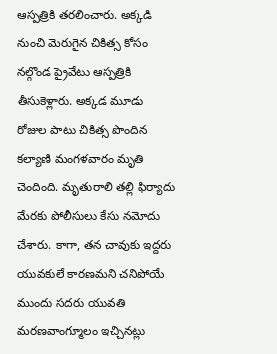ఆస్పత్రికి తరలించారు. అక్కడి నుంచి మెరుగైన చికిత్స కోసం నల్గొండ ప్రైవేటు ఆస్పత్రికి తీసుకెళ్లారు. అక్కడ మూడు రోజుల పాటు చికిత్స పొందిన కల్యాణి మంగళవారం మృతి చెందింది. మృతురాలి తల్లి ఫిర్యాదు మేరకు పోలీసులు కేసు నమోదు చేశారు. కాగా, తన చావుకు ఇద్దరు యువకులే కారణమని చనిపోయే ముందు సదరు యువతి మరణవాంగ్మూలం ఇచ్చినట్లు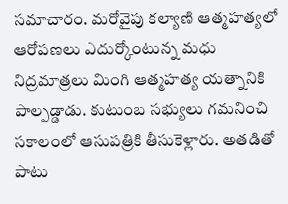సమాచారం. మరోవైపు కల్యాణి ఆత్మహత్యలో ఆరోపణలు ఎదుర్కోంటున్న మధు నిద్రమాత్రలు మింగి ఆత్మహత్య యత్నానికి పాల్పడ్డాడు. కుటుంబ సభ్యులు గమనించి సకాలంలో ఆసుపత్రికి తీసుకెళ్లారు. అతడితో పాటు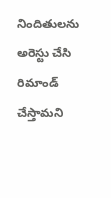నిందితులను అరెస్టు చేసి రిమాండ్ చేస్తామని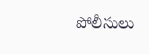పోలీసులు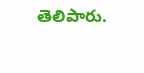తెలిపారు.